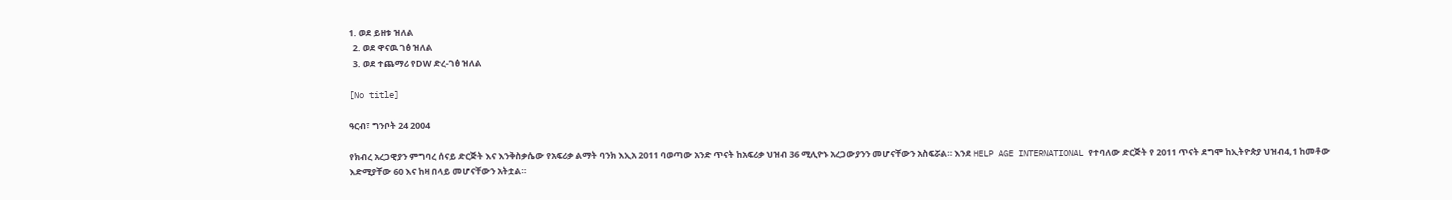1. ወደ ይዘቱ ዝለል
  2. ወደ ዋናዉ ገፅ ዝለል
  3. ወደ ተጨማሪ የDW ድረ-ገፅ ዝለል

[No title]

ዓርብ፣ ግንቦት 24 2004

የክብረ አረጋዊያን ምግባረ ሰናይ ድርጅት እና እንቅስቃሴው የአፍሪቃ ልማት ባንክ እኢአ 2011 ባወጣው አንድ ጥናት ከአፍሪቃ ህዝብ 36 ሚሊዮኑ አረጋውያንን መሆናቸውን አስፍሯል። እንደ HELP AGE INTERNATIONAL የተባለው ድርጅት የ 2011 ጥናት ደግሞ ከኢትዮጵያ ህዝብ4,1 ከመቶው እድሚያቸው 60 እና ከዛ በላይ መሆናቸውን አትቷል።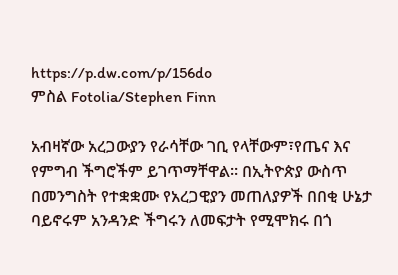https://p.dw.com/p/156do
ምስል Fotolia/Stephen Finn

አብዛኛው አረጋውያን የራሳቸው ገቢ የላቸውም፣የጤና እና የምግብ ችግሮችም ይገጥማቸዋል። በኢትዮጵያ ውስጥ በመንግስት የተቋቋሙ የአረጋዊያን መጠለያዎች በበቂ ሁኔታ ባይኖሩም አንዳንድ ችግሩን ለመፍታት የሚሞክሩ በጎ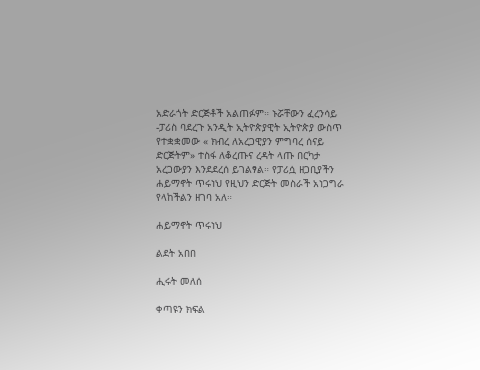አድራጎት ድርጅቶች አልጠፉም። ኑሯቸውን ፈረንሳይ -ፓሪስ ባደረጉ አንዲት ኢትዮጵያዊት ኢትዮጵያ ውስጥ የተቋቋመው « ክብረ ለአረጋዊያን ምግባረ ሰናይ ድርጅትም» ተስፋ ለቆረጡና ረዳት ላጡ በርካታ አረጋውያን እንደደረሰ ይገልፃል። የፓሪሷ ዘጋቢያችን ሐይማኖት ጥሩነህ የዚህን ድርጅት መስራች አነጋግራ የላከችልን ዘገባ አለ።

ሐይማኖት ጥሩነህ

ልደት አበበ

ሒሩት መለሰ

ቀጣዩን ክፍል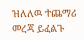ዝለለዉ ተጨማሪ መረጃ ይፈልጉ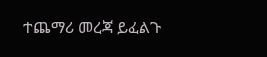ተጨማሪ መረጃ ይፈልጉ